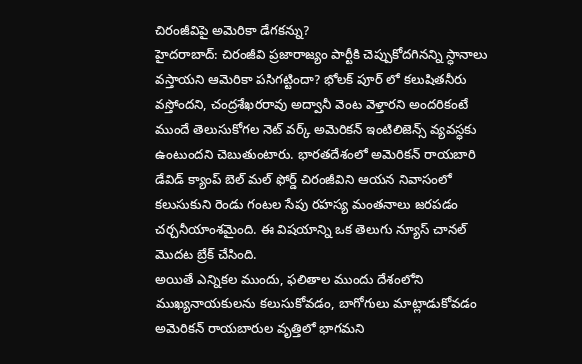చిరంజీవిపై అమెరికా డేగకన్ను?
హైదరాబాద్: చిరంజీవి ప్రజారాజ్యం పార్టీకి చెప్పుకోదగినన్ని స్ధానాలు వస్తాయని ఆమెరికా పసిగట్టిందా? భోలక్ పూర్ లో కలుషితనీరు వస్తోందని, చంద్రశేఖరరావు అద్వానీ వెంట వెళ్తారని అందరికంటే ముందే తెలుసుకోగల నెట్ వర్క్ అమెరికన్ ఇంటిలిజెన్స్ వ్యవస్ధకు ఉంటుందని చెబుతుంటారు. భారతదేశంలో అమెరికన్ రాయబారి డేవిడ్ క్యాంప్ బెల్ మల్ ఫోర్డ్ చిరంజీవిని ఆయన నివాసంలో కలుసుకుని రెండు గంటల సేపు రహస్య మంతనాలు జరపడం చర్చనీయాంశమైంది. ఈ విషయాన్ని ఒక తెలుగు న్యూస్ చానల్ మొదట బ్రేక్ చేసింది.
అయితే ఎన్నికల ముందు, ఫలితాల ముందు దేశంలోని ముఖ్యనాయకులను కలుసుకోవడం, బాగోగులు మాట్లాడుకోవడం అమెరికన్ రాయబారుల వృత్తిలో భాగమని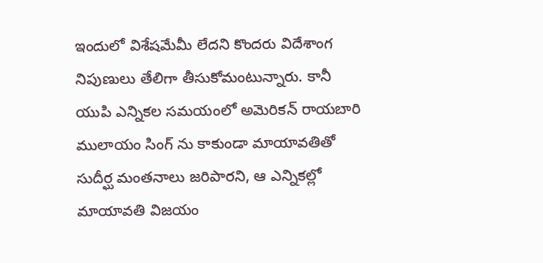ఇందులో విశేషమేమీ లేదని కొందరు విదేశాంగ నిపుణులు తేలిగా తీసుకోమంటున్నారు. కానీ యుపి ఎన్నికల సమయంలో అమెరికన్ రాయబారి ములాయం సింగ్ ను కాకుండా మాయావతితో సుదీర్ఘ మంతనాలు జరిపారని, ఆ ఎన్నికల్లో మాయావతి విజయం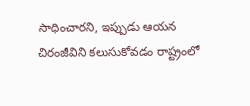సాధించారని, ఇప్పుడు ఆయన చిరంజీవిని కలుసుకోవడం రాష్ట్రంలో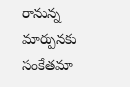రానున్న మార్పునకు సంకేతమా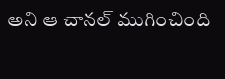అని ఆ చానల్ ముగించింది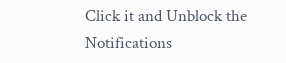Click it and Unblock the Notifications